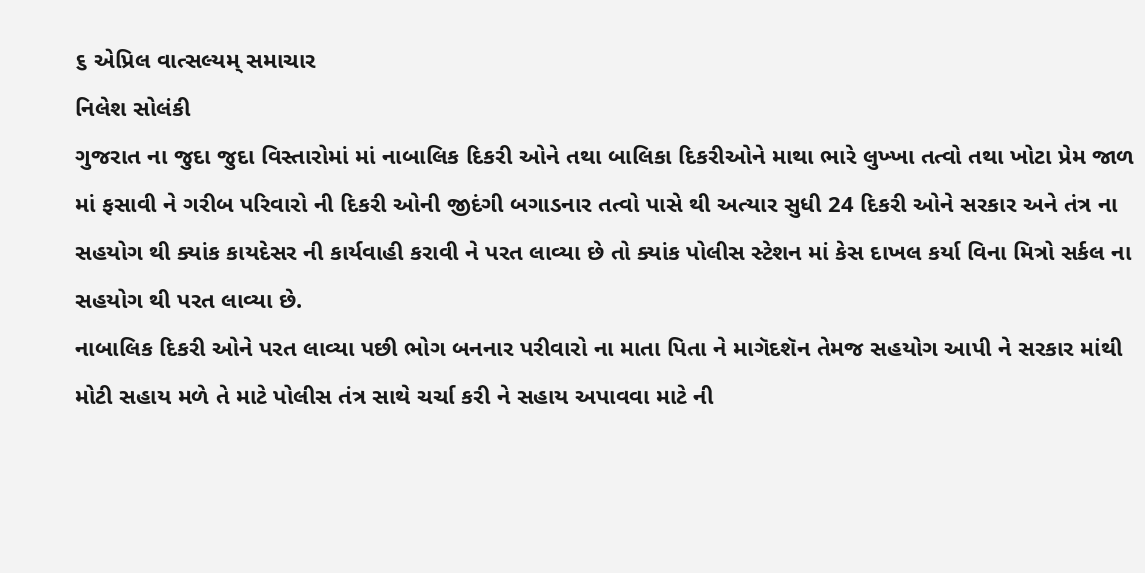૬ એપ્રિલ વાત્સલ્યમ્ સમાચાર
નિલેશ સોલંકી
ગુજરાત ના જુદા જુદા વિસ્તારોમાં માં નાબાલિક દિકરી ઓને તથા બાલિકા દિકરીઓને માથા ભારે લુખ્ખા તત્વો તથા ખોટા પ્રેમ જાળ માં ફસાવી ને ગરીબ પરિવારો ની દિકરી ઓની જીદંગી બગાડનાર તત્વો પાસે થી અત્યાર સુધી 24 દિકરી ઓને સરકાર અને તંત્ર ના સહયોગ થી ક્યાંક કાયદેસર ની કાર્યવાહી કરાવી ને પરત લાવ્યા છે તો ક્યાંક પોલીસ સ્ટેશન માં કેસ દાખલ કર્યા વિના મિત્રો સર્કલ ના સહયોગ થી પરત લાવ્યા છે.
નાબાલિક દિકરી ઓને પરત લાવ્યા પછી ભોગ બનનાર પરીવારો ના માતા પિતા ને માગૅદશૅન તેમજ સહયોગ આપી ને સરકાર માંથી મોટી સહાય મળે તે માટે પોલીસ તંત્ર સાથે ચર્ચા કરી ને સહાય અપાવવા માટે ની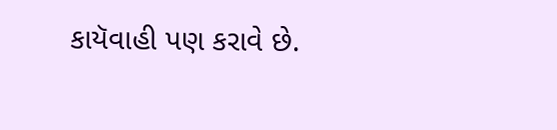કાયૅવાહી પણ કરાવે છે.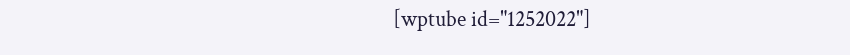[wptube id="1252022"]